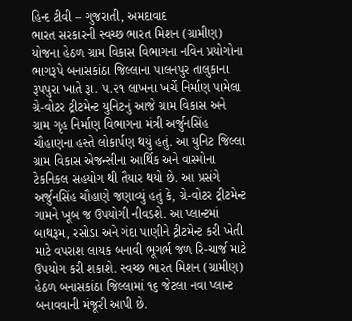હિન્દ ટીવી – ગુજરાતી, અમદાવાદ
ભારત સરકારની સ્વચ્છ ભારત મિશન (ગ્રામીણ) યોજના હેઠળ ગ્રામ વિકાસ વિભાગના નવિન પ્રયોગોના ભાગરૂપે બનાસકાંઠા જિલ્લાના પાલનપુર તાલુકાના રૂપપુરા ખાતે રૂા. ૫.૨૧ લાખના ખર્ચે નિર્માણ પામેલા ગ્રે-વોટર ટ્રીટમેન્ટ યુનિટનું આજે ગ્રામ વિકાસ અને ગ્રામ ગૃહ નિર્માણ વિભાગના મંત્રી અર્જુનસિંહ ચૌહાણના હસ્તે લોકાર્પણ થયું હતું. આ યુનિટ જિલ્લા ગ્રામ વિકાસ એજન્સીના આર્થિક અને વાસ્મોના ટેકનિકલ સહયોગ થી તૈયાર થયો છે. આ પ્રસંગે અર્જુનસિંહ ચૌહાણે જણાવ્યું હતું કે, ગ્રે-વોટર ટ્રીટમેન્ટ ગામને ખૂબ જ ઉપયોગી નીવડશે. આ પ્લાન્ટમાં બાથરૂમ, રસોડા અને ગંદા પાણીને ટ્રીટમેન્ટ કરી ખેતી માટે વપરાશ લાયક બનાવી ભૂગર્ભ જળ રિ-ચાર્જ માટે ઉપયોગ કરી શકાશે. સ્વચ્છ ભારત મિશન (ગ્રામીણ) હેઠળ બનાસકાંઠા જિલ્લામાં ૧૬ જેટલા નવા પ્લાન્ટ બનાવવાની મંજૂરી આપી છે.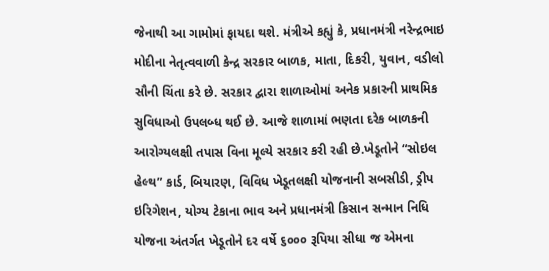જેનાથી આ ગામોમાં ફાયદા થશે. મંત્રીએ કહ્યું કે, પ્રધાનમંત્રી નરેન્દ્રભાઇ મોદીના નેતૃત્વવાળી કેન્દ્ર સરકાર બાળક, માતા, દિકરી, યુવાન, વડીલો સૌની ચિંતા કરે છે. સરકાર દ્વારા શાળાઓમાં અનેક પ્રકારની પ્રાથમિક સુવિધાઓ ઉપલબ્ધ થઈ છે. આજે શાળામાં ભણતા દરેક બાળકની આરોગ્યલક્ષી તપાસ વિના મૂલ્યે સરકાર કરી રહી છે.ખેડૂતોને “સોઇલ હેલ્થ” કાર્ડ, બિયારણ, વિવિધ ખેડૂતલક્ષી યોજનાની સબસીડી, ડ્રીપ ઇરિગેશન, યોગ્ય ટેકાના ભાવ અને પ્રધાનમંત્રી કિસાન સન્માન નિધિ યોજના અંતર્ગત ખેડૂતોને દર વર્ષે ૬૦૦૦ રૂપિયા સીધા જ એમના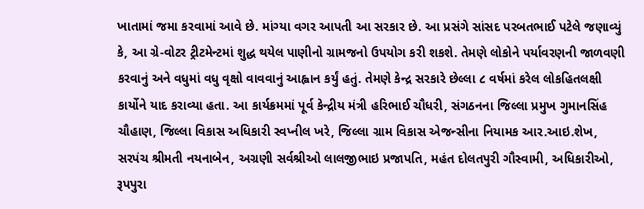ખાતામાં જમા કરવામાં આવે છે. માંગ્યા વગર આપતી આ સરકાર છે. આ પ્રસંગે સાંસદ પરબતભાઈ પટેલે જણાવ્યું કે, આ ગ્રે-વોટર ટ્રીટમેન્ટમાં શુદ્ધ થયેલ પાણીનો ગ્રામજનો ઉપયોગ કરી શકશે. તેમણે લોકોને પર્યાવરણની જાળવણી કરવાનું અને વધુમાં વધુ વૃક્ષો વાવવાનું આહ્વાન કર્યું હતું. તેમણે કેન્દ્ર સરકારે છેલ્લા ૮ વર્ષમાં કરેલ લોકહિતલક્ષી કાર્યોને યાદ કરાવ્યા હતા. આ કાર્યક્રમમાં પૂર્વ કેન્દ્રીય મંત્રી હરિભાઈ ચૌધરી, સંગઠનના જિલ્લા પ્રમુખ ગુમાનસિંહ ચૌહાણ, જિલ્લા વિકાસ અધિકારી સ્વપ્નીલ ખરે, જિલ્લા ગ્રામ વિકાસ એજન્સીના નિયામક આર.આઇ.શેખ, સરપંચ શ્રીમતી નયનાબેન, અગ્રણી સર્વશ્રીઓ લાલજીભાઇ પ્રજાપતિ, મહંત દોલતપુરી ગૌસ્વામી, અધિકારીઓ, રૂપપુરા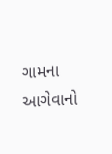ગામના આગેવાનો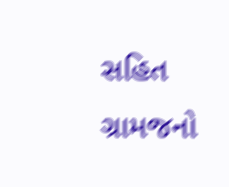સહિત ગ્રામજનો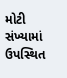મોટી સંખ્યામાં ઉપસ્થિત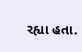રહ્યા હતા.